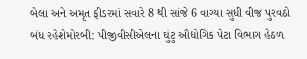બેલા અને અમૃત ફીડરમાં સવારે 8 થી સાંજે 6 વાગ્યા સુધી વીજ પુરવઠો બંધ રહેશેમોરબી: પીજીવીસીએલના ઘુંટુ ઔદ્યોગિક પેટા વિભાગ હેઠળ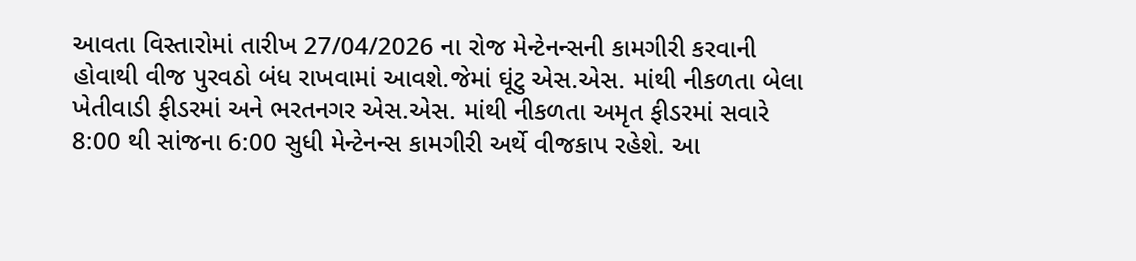આવતા વિસ્તારોમાં તારીખ 27/04/2026 ના રોજ મેન્ટેનન્સની કામગીરી કરવાની હોવાથી વીજ પુરવઠો બંધ રાખવામાં આવશે.જેમાં ઘૂંટુ એસ.એસ. માંથી નીકળતા બેલા ખેતીવાડી ફીડરમાં અને ભરતનગર એસ.એસ. માંથી નીકળતા અમૃત ફીડરમાં સવારે 8:00 થી સાંજના 6:00 સુધી મેન્ટેનન્સ કામગીરી અર્થે વીજકાપ રહેશે. આ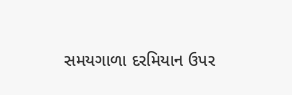સમયગાળા દરમિયાન ઉપર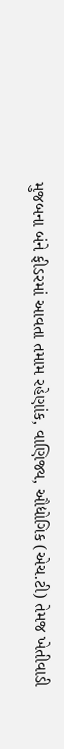મુજબના બંને ફીડરમાં આવતા તમામ રહેણાંક, વાણિજ્ય, ઔદ્યોગિક (એચ.ટી) તેમજ ખેતીવાડી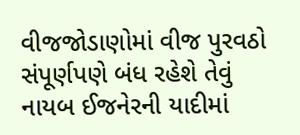વીજજોડાણોમાં વીજ પુરવઠો સંપૂર્ણપણે બંધ રહેશે તેવું નાયબ ઈજનેરની યાદીમાં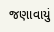જણાવાયું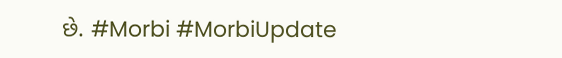છે. #Morbi #MorbiUpdate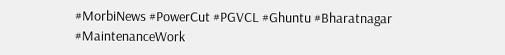#MorbiNews #PowerCut #PGVCL #Ghuntu #Bharatnagar #MaintenanceWork